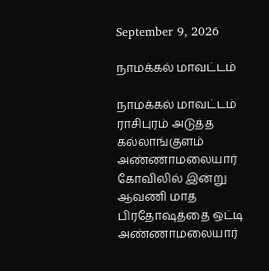September 9, 2026

நாமக்கல் மாவட்டம்

நாமக்கல் மாவட்டம் ராசிபுரம் அடுத்த கல்லாங்குளம் அண்ணாமலையார் கோவிலில் இன்று ஆவணி மாத பிரதோஷத்தை ஒட்டி அண்ணாமலையார்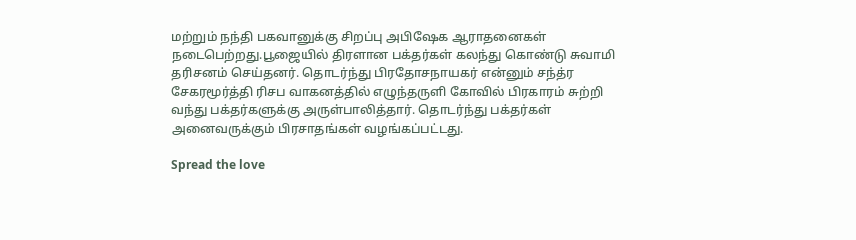மற்றும் நந்தி பகவானுக்கு சிறப்பு அபிஷேக ஆராதனைகள் நடைபெற்றது.பூஜையில் திரளான பக்தர்கள் கலந்து கொண்டு சுவாமி தரிசனம் செய்தனர். தொடர்ந்து பிரதோசநாயகர் என்னும் சந்த்ர சேகரமூர்த்தி ரிசப வாகனத்தில் எழுந்தருளி கோவில் பிரகாரம் சுற்றி வந்து பக்தர்களுக்கு அருள்பாலித்தார். தொடர்ந்து பக்தர்கள் அனைவருக்கும் பிரசாதங்கள் வழங்கப்பட்டது.

Spread the love